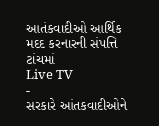આતંકવાદીઓ આર્થિક મદદ કરનારની સંપત્તિ ટાંચમાં
Live TV
-
સરકારે આંતકવાદીઓને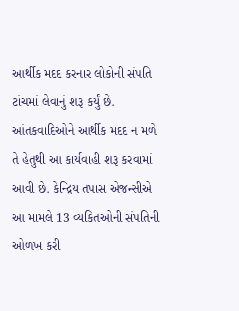આર્થીક મદદ કરનાર લોકોની સંપતિ ટાંચમાં લેવાનું શરૂ કર્યું છે. આંતકવાદિઓને આર્થીક મદદ ન મળે તે હેતુથી આ કાર્યવાહી શરૂ કરવામાં આવી છે. કેન્દ્રિય તપાસ એજન્સીએ આ મામલે 13 વ્યકિતઓની સંપતિની ઓળખ કરી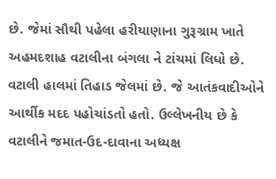છે. જેમાં સૌથી પહેલા હરીયાણાના ગુરૂગ્રામ ખાતે અહમદશાહ વટાલીના બંગલા ને ટાંચમાં લિધો છે. વટાલી હાલમાં તિહાડ જેલમાં છે. જે આતંકવાદીઓને આર્થીક મદદ પહોચાંડતો હતો. ઉલ્લેખનીય છે કે વટાલીને જમાત-ઉદ-દાવાના અધ્યક્ષ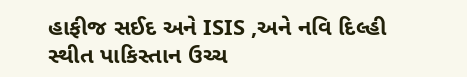હાફીજ સઈદ અને ISIS ,અને નવિ દિલ્હી સ્થીત પાકિસ્તાન ઉચ્ચ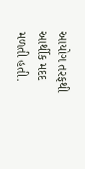આયોગ તરફથી આર્થીક મદદ મળતી હતી.